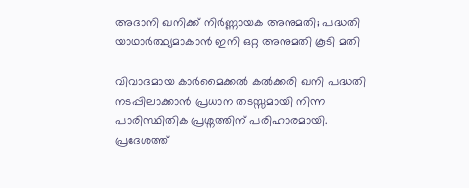അദാനി ഖനിക്ക് നിര്‍ണ്ണായക അനുമതി; പദ്ധതി യാഥാര്‍ത്ഥ്യമാകാന്‍ ഇനി ഒറ്റ അനുമതി കൂടി മതി

വിവാദമായ കാർമൈക്കൽ കൽക്കരി ഖനി പദ്ധതി നടപ്പിലാക്കാൻ പ്രധാന തടസ്സമായി നിന്ന പാരിസ്ഥിതിക പ്രശ്നത്തിന് പരിഹാരമായി. പ്രദേശത്ത്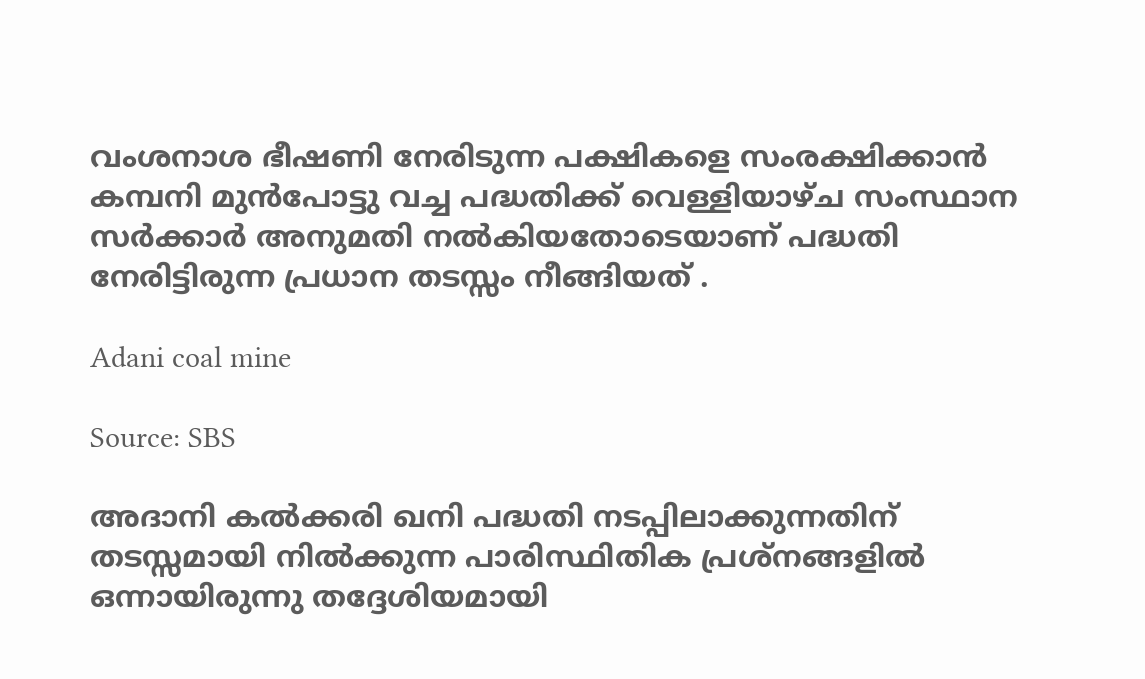വംശനാശ ഭീഷണി നേരിടുന്ന പക്ഷികളെ സംരക്ഷിക്കാൻ കമ്പനി മുൻപോട്ടു വച്ച പദ്ധതിക്ക് വെള്ളിയാഴ്ച സംസ്ഥാന സർക്കാർ അനുമതി നൽകിയതോടെയാണ് പദ്ധതി നേരിട്ടിരുന്ന പ്രധാന തടസ്സം നീങ്ങിയത് .

Adani coal mine

Source: SBS

അദാനി കൽക്കരി ഖനി പദ്ധതി നടപ്പിലാക്കുന്നതിന് തടസ്സമായി നിൽക്കുന്ന പാരിസ്ഥിതിക പ്രശ്നങ്ങളിൽ ഒന്നായിരുന്നു തദ്ദേശിയമായി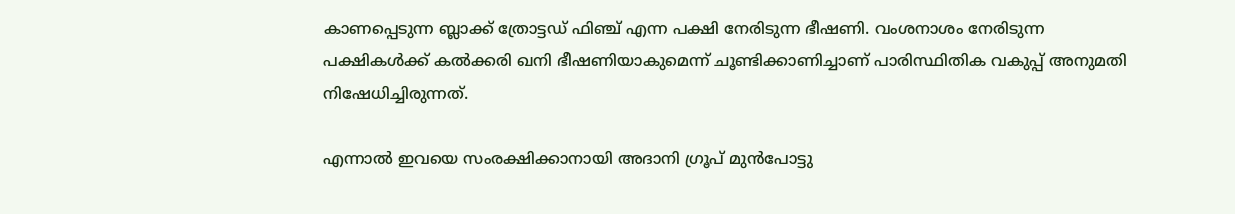കാണപ്പെടുന്ന ബ്ലാക്ക് ത്രോട്ടഡ് ഫിഞ്ച് എന്ന പക്ഷി നേരിടുന്ന ഭീഷണി. വംശനാശം നേരിടുന്ന പക്ഷികൾക്ക് കൽക്കരി ഖനി ഭീഷണിയാകുമെന്ന് ചൂണ്ടിക്കാണിച്ചാണ് പാരിസ്ഥിതിക വകുപ്പ് അനുമതി നിഷേധിച്ചിരുന്നത്.

എന്നാൽ ഇവയെ സംരക്ഷിക്കാനായി അദാനി ഗ്രൂപ് മുൻപോട്ടു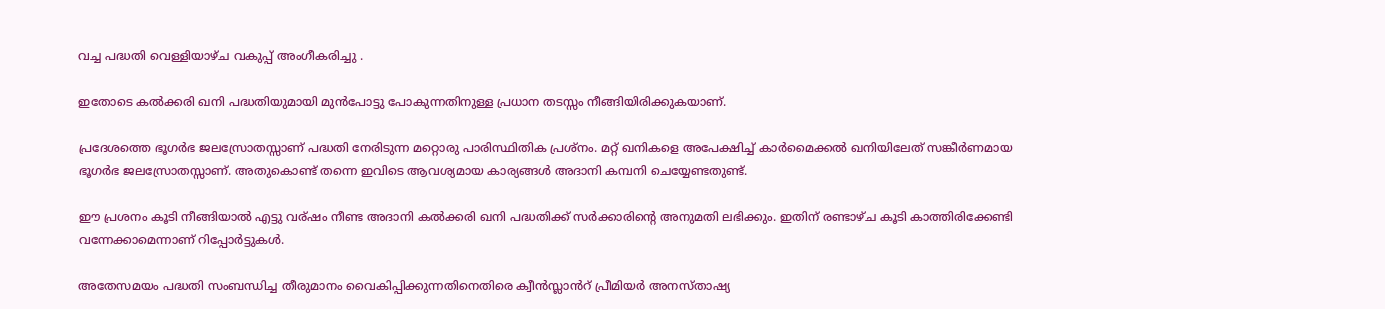വച്ച പദ്ധതി വെള്ളിയാഴ്ച വകുപ്പ് അംഗീകരിച്ചു .

ഇതോടെ കൽക്കരി ഖനി പദ്ധതിയുമായി മുൻപോട്ടു പോകുന്നതിനുള്ള പ്രധാന തടസ്സം നീങ്ങിയിരിക്കുകയാണ്.

പ്രദേശത്തെ ഭൂഗർഭ ജലസ്രോതസ്സാണ് പദ്ധതി നേരിടുന്ന മറ്റൊരു പാരിസ്ഥിതിക പ്രശ്നം. മറ്റ് ഖനികളെ അപേക്ഷിച്ച് കാർമൈക്കൽ ഖനിയിലേത് സങ്കീർണമായ ഭൂഗർഭ ജലസ്രോതസ്സാണ്. അതുകൊണ്ട് തന്നെ ഇവിടെ ആവശ്യമായ കാര്യങ്ങൾ അദാനി കമ്പനി ചെയ്യേണ്ടതുണ്ട്.

ഈ പ്രശനം കൂടി നീങ്ങിയാൽ എട്ടു വര്ഷം നീണ്ട അദാനി കൽക്കരി ഖനി പദ്ധതിക്ക് സർക്കാരിന്റെ അനുമതി ലഭിക്കും. ഇതിന് രണ്ടാഴ്ച കൂടി കാത്തിരിക്കേണ്ടി വന്നേക്കാമെന്നാണ് റിപ്പോർട്ടുകൾ.

അതേസമയം പദ്ധതി സംബന്ധിച്ച തീരുമാനം വൈകിപ്പിക്കുന്നതിനെതിരെ ക്വീൻസ്ലാൻറ് പ്രീമിയർ അനസ്താഷ്യ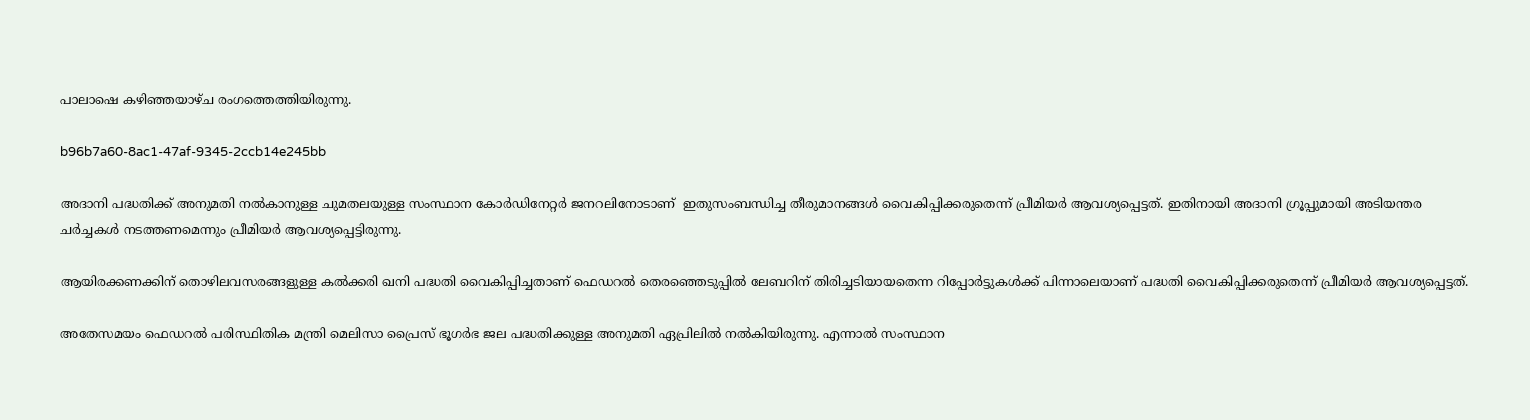പാലാഷെ കഴിഞ്ഞയാഴ്ച രംഗത്തെത്തിയിരുന്നു.

b96b7a60-8ac1-47af-9345-2ccb14e245bb

അദാനി പദ്ധതിക്ക് അനുമതി നൽകാനുള്ള ചുമതലയുള്ള സംസ്ഥാന കോർഡിനേറ്റർ ജനറലിനോടാണ്  ഇതുസംബന്ധിച്ച തീരുമാനങ്ങൾ വൈകിപ്പിക്കരുതെന്ന് പ്രീമിയർ ആവശ്യപ്പെട്ടത്. ഇതിനായി അദാനി ഗ്രൂപ്പുമായി അടിയന്തര ചർച്ചകൾ നടത്തണമെന്നും പ്രീമിയർ ആവശ്യപ്പെട്ടിരുന്നു.

ആയിരക്കണക്കിന് തൊഴിലവസരങ്ങളുള്ള കൽക്കരി ഖനി പദ്ധതി വൈകിപ്പിച്ചതാണ് ഫെഡറൽ തെരഞ്ഞെടുപ്പിൽ ലേബറിന് തിരിച്ചടിയായതെന്ന റിപ്പോർട്ടുകൾക്ക് പിന്നാലെയാണ് പദ്ധതി വൈകിപ്പിക്കരുതെന്ന് പ്രീമിയർ ആവശ്യപ്പെട്ടത്.

അതേസമയം ഫെഡറൽ പരിസ്ഥിതിക മന്ത്രി മെലിസാ പ്രൈസ് ഭൂഗർഭ ജല പദ്ധതിക്കുള്ള അനുമതി ഏപ്രിലിൽ നൽകിയിരുന്നു. എന്നാൽ സംസ്ഥാന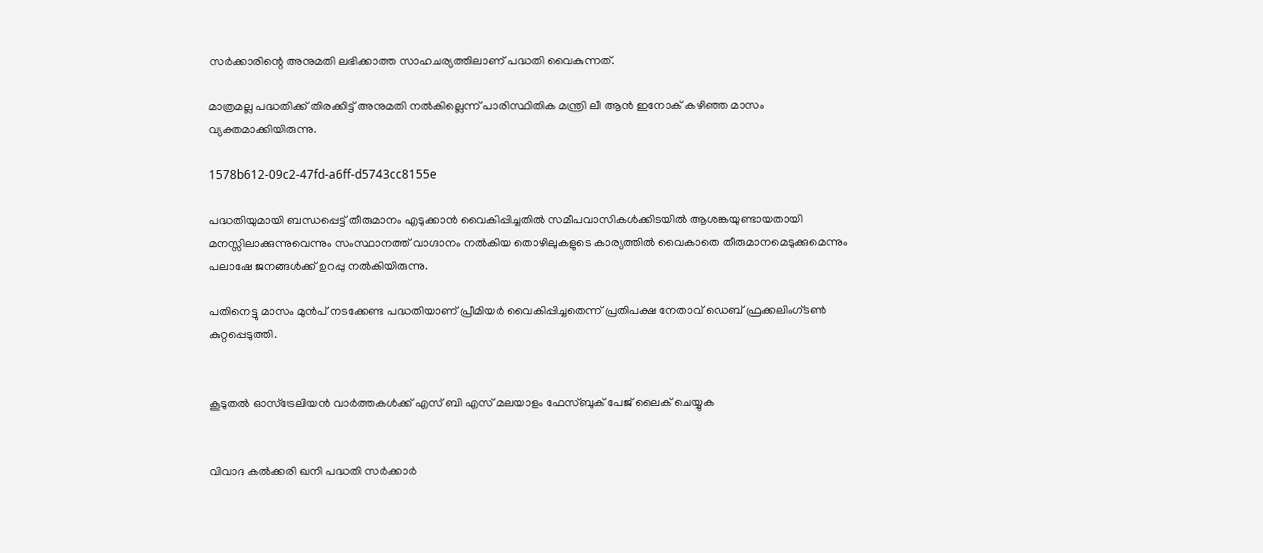സർക്കാരിന്റെ അനുമതി ലഭിക്കാത്ത സാഹചര്യത്തിലാണ് പദ്ധതി വൈകുന്നത്.

മാത്രമല്ല പദ്ധതിക്ക് തിരക്കിട്ട് അനുമതി നൽകില്ലെന്ന് പാരിസ്ഥിതിക മന്ത്രി ലീ ആൻ ഇനോക്‌ കഴിഞ്ഞ മാസം വ്യക്തമാക്കിയിരുന്നു.

1578b612-09c2-47fd-a6ff-d5743cc8155e

പദ്ധതിയുമായി ബന്ധപ്പെട്ട് തീരുമാനം എടുക്കാൻ വൈകിപ്പിച്ചതിൽ സമീപവാസികൾക്കിടയിൽ ആശങ്കയുണ്ടായതായി മനസ്സിലാക്കുന്നുവെന്നും സംസ്ഥാനത്ത് വാഗ്ദാനം നൽകിയ തൊഴിലുകളുടെ കാര്യത്തിൽ വൈകാതെ തീരുമാനമെടുക്കുമെന്നും പലാഷേ ജനങ്ങൾക്ക് ഉറപ്പു നൽകിയിരുന്നു.

പതിനെട്ടു മാസം മുൻപ് നടക്കേണ്ട പദ്ധതിയാണ് പ്രീമിയർ വൈകിപ്പിച്ചതെന്ന് പ്രതിപക്ഷ നേതാവ് ഡെബ് ഫ്രക്കലിംഗ്ടൺ  കുറ്റപ്പെടുത്തി.


കൂടുതൽ ഓസ്‌ട്രേലിയൻ വാർത്തകൾക്ക് എസ് ബി എസ് മലയാളം ഫേസ്ബുക് പേജ് ലൈക് ചെയ്യുക


വിവാദ കൽക്കരി ഖനി പദ്ധതി സർക്കാർ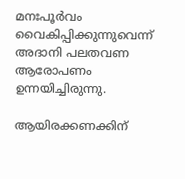മനഃപൂർവം വൈകിപ്പിക്കുന്നുവെന്ന് അദാനി പലതവണ ആരോപണം ഉന്നയിച്ചിരുന്നു.

ആയിരക്കണക്കിന്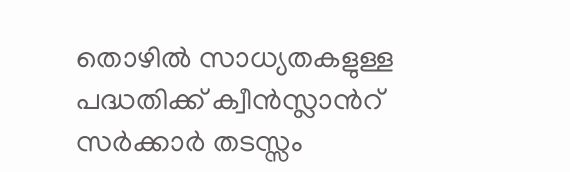തൊഴിൽ സാധ്യതകളുള്ള പദ്ധതിക്ക് ക്വീൻസ്ലാൻറ് സർക്കാർ തടസ്സം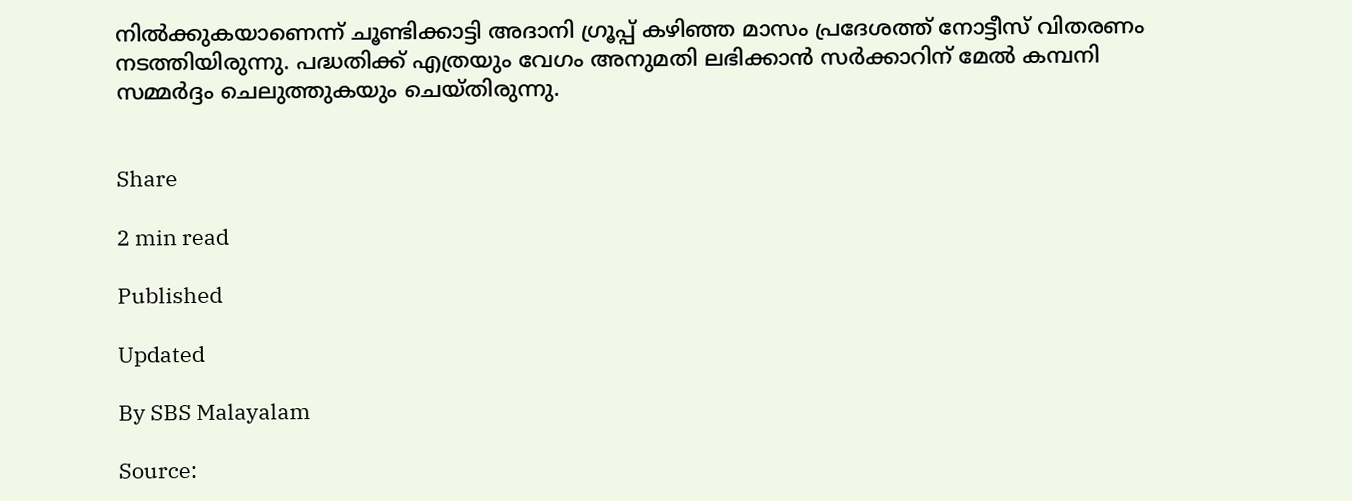നിൽക്കുകയാണെന്ന് ചൂണ്ടിക്കാട്ടി അദാനി ഗ്രൂപ്പ് കഴിഞ്ഞ മാസം പ്രദേശത്ത് നോട്ടീസ് വിതരണം നടത്തിയിരുന്നു. പദ്ധതിക്ക് എത്രയും വേഗം അനുമതി ലഭിക്കാൻ സർക്കാറിന് മേൽ കമ്പനി സമ്മർദ്ദം ചെലുത്തുകയും ചെയ്തിരുന്നു.


Share

2 min read

Published

Updated

By SBS Malayalam

Source: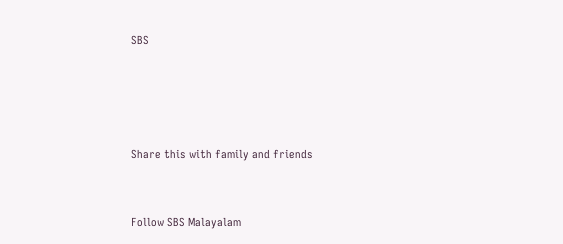SBS




Share this with family and friends


Follow SBS Malayalam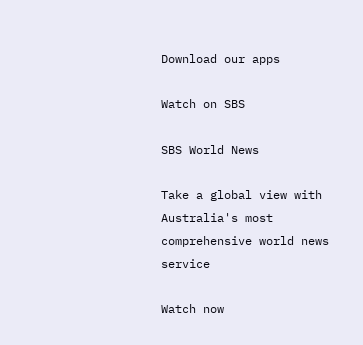Download our apps

Watch on SBS

SBS World News

Take a global view with Australia's most comprehensive world news service

Watch now